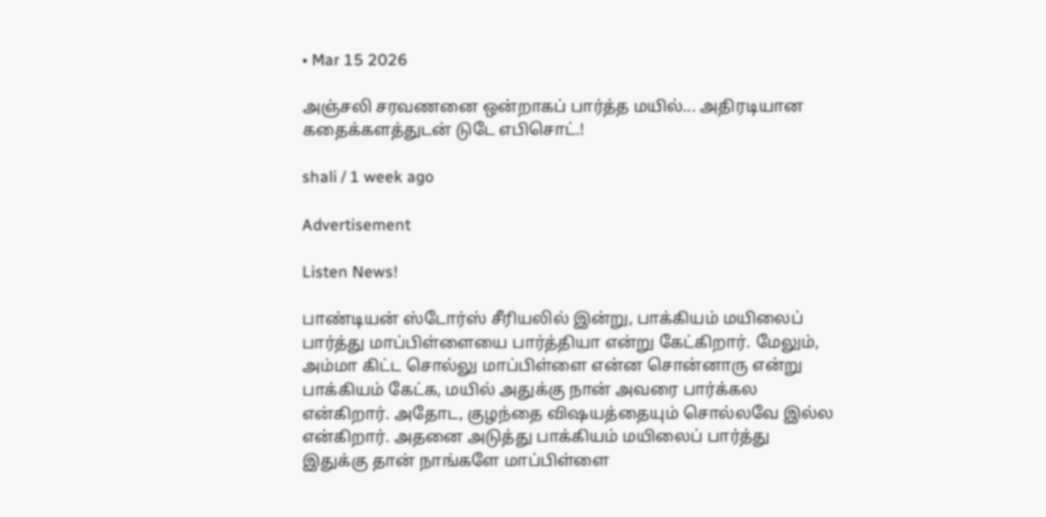• Mar 15 2026

அஞ்சலி சரவணனை ஒன்றாகப் பார்த்த மயில்... அதிரடியான கதைக்களத்துடன் டுடே எபிசொட்.!

shali / 1 week ago

Advertisement

Listen News!

பாண்டியன் ஸ்டோர்ஸ் சீரியலில் இன்று, பாக்கியம் மயிலைப் பார்த்து மாப்பிள்ளையை பார்த்தியா என்று கேட்கிறார். மேலும், அம்மா கிட்ட சொல்லு மாப்பிள்ளை என்ன சொன்னாரு என்று பாக்கியம் கேட்க, மயில் அதுக்கு நான் அவரை பார்க்கல என்கிறார். அதோட, குழந்தை விஷயத்தையும் சொல்லவே இல்ல என்கிறார். அதனை அடுத்து பாக்கியம் மயிலைப் பார்த்து இதுக்கு தான் நாங்களே மாப்பிள்ளை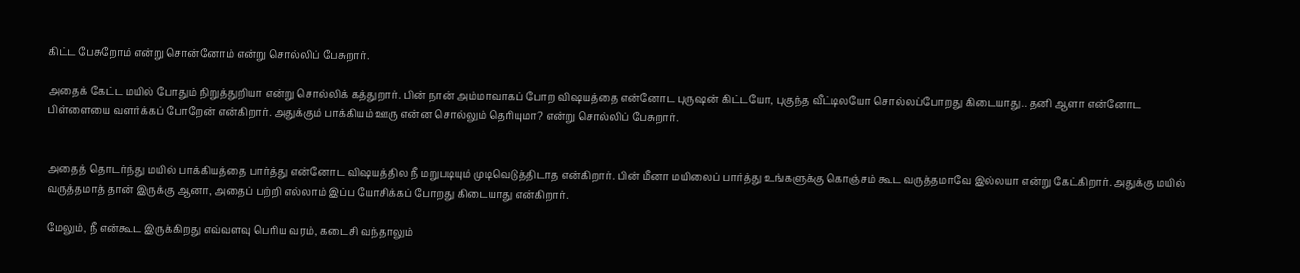கிட்ட பேசுறோம் என்று சொன்னோம் என்று சொல்லிப் பேசுறார்.

அதைக் கேட்ட மயில் போதும் நிறுத்துறியா என்று சொல்லிக் கத்துறார். பின் நான் அம்மாவாகப் போற விஷயத்தை என்னோட புருஷன் கிட்டயோ, புகுந்த வீட்டிலயோ சொல்லப்போறது கிடையாது.. தனி ஆளா என்னோட பிள்ளையை வளர்க்கப் போறேன் என்கிறார். அதுக்கும் பாக்கியம் ஊரு என்ன சொல்லும் தெரியுமா? என்று சொல்லிப் பேசுறார்.


அதைத் தொடர்ந்து மயில் பாக்கியத்தை பார்த்து என்னோட விஷயத்தில நீ மறுபடியும் முடிவெடுத்திடாத என்கிறார். பின் மீனா மயிலைப் பார்த்து உங்களுக்கு கொஞ்சம் கூட வருத்தமாவே இல்லயா என்று கேட்கிறார். அதுக்கு மயில் வருத்தமாத் தான் இருக்கு ஆனா, அதைப் பற்றி எல்லாம் இப்ப யோசிக்கப் போறது கிடையாது என்கிறார்.

மேலும், நீ என்கூட இருக்கிறது எவ்வளவு பெரிய வரம், கடைசி வந்தாலும்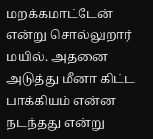மறக்கமாட்டேன் என்று சொல்லுறார் மயில். அதனை அடுத்து மீனா கிட்ட பாக்கியம் என்ன நடந்தது என்று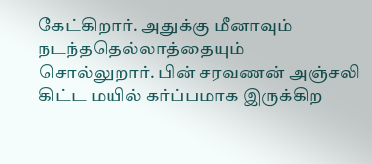கேட்கிறார். அதுக்கு மீனாவும் நடந்ததெல்லாத்தையும் சொல்லுறார். பின் சரவணன் அஞ்சலி கிட்ட மயில் கர்ப்பமாக இருக்கிற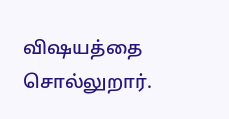விஷயத்தை சொல்லுறார்.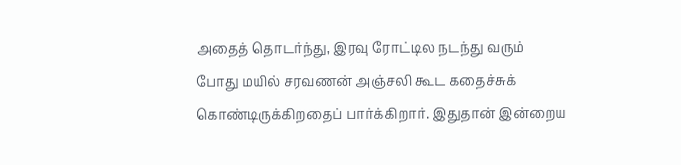அதைத் தொடர்ந்து, இரவு ரோட்டில நடந்து வரும் போது மயில் சரவணன் அஞ்சலி கூட கதைச்சுக் கொண்டிருக்கிறதைப் பார்க்கிறார். இதுதான் இன்றைய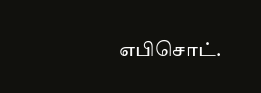எபிசொட்.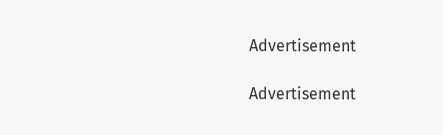Advertisement

Advertisement